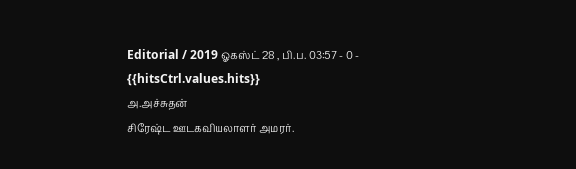Editorial / 2019 ஓகஸ்ட் 28 , பி.ப. 03:57 - 0 - {{hitsCtrl.values.hits}}
அ.அச்சுதன்
சிரேஷ்ட ஊடகவியலாளர் அமரர்.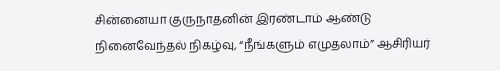சின்னையா குருநாதனின் இரண்டாம் ஆண்டு நினைவேந்தல் நிகழ்வு, “நீங்களும் எமுதலாம்” ஆசிரியர்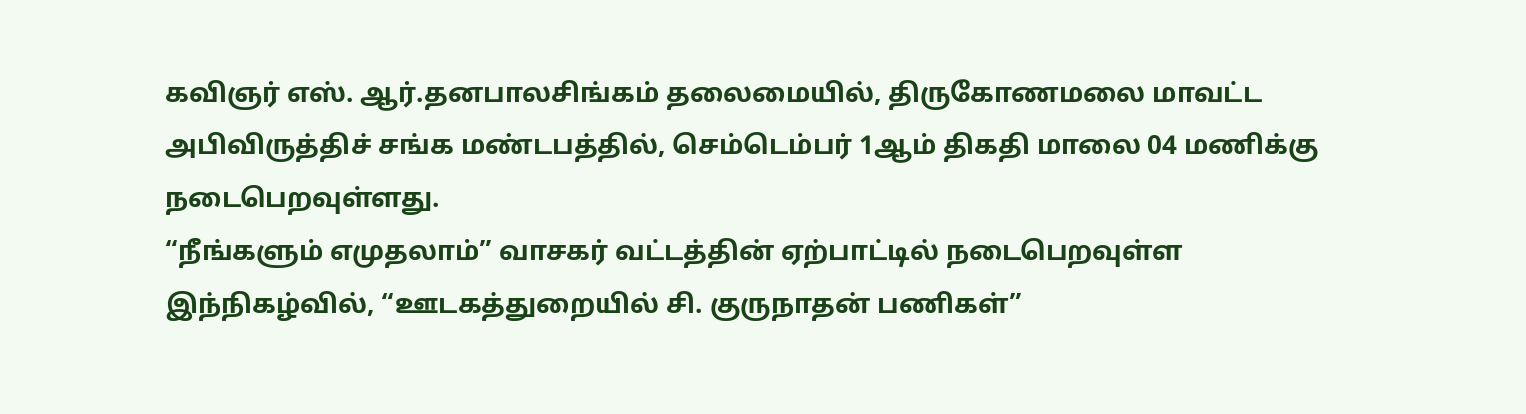கவிஞர் எஸ். ஆர்.தனபாலசிங்கம் தலைமையில், திருகோணமலை மாவட்ட அபிவிருத்திச் சங்க மண்டபத்தில், செம்டெம்பர் 1ஆம் திகதி மாலை 04 மணிக்கு நடைபெறவுள்ளது.
“நீங்களும் எமுதலாம்” வாசகர் வட்டத்தின் ஏற்பாட்டில் நடைபெறவுள்ள இந்நிகழ்வில், “ஊடகத்துறையில் சி. குருநாதன் பணிகள்”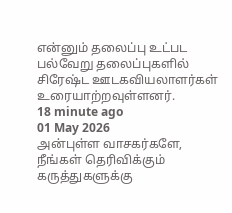என்னும் தலைப்பு உட்பட பல்வேறு தலைப்புகளில் சிரேஷ்ட ஊடகவியலாளர்கள் உரையாற்றவுள்ளனர்.
18 minute ago
01 May 2026
அன்புள்ள வாசகர்களே,
நீங்கள் தெரிவிக்கும் கருத்துகளுக்கு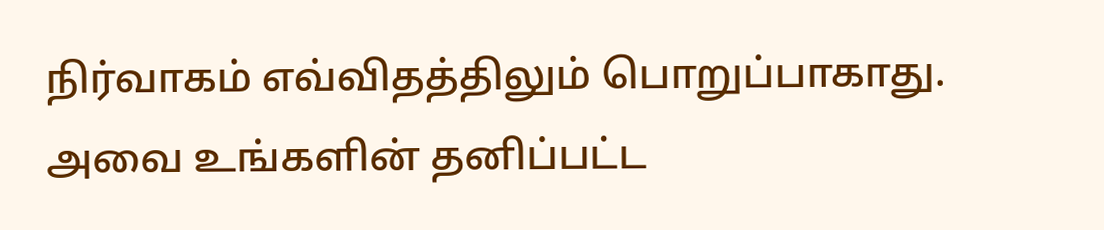நிர்வாகம் எவ்விதத்திலும் பொறுப்பாகாது. அவை உங்களின் தனிப்பட்ட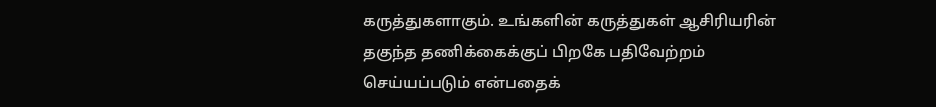கருத்துகளாகும். உங்களின் கருத்துகள் ஆசிரியரின் தகுந்த தணிக்கைக்குப் பிறகே பதிவேற்றம் செய்யப்படும் என்பதைக்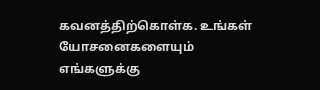கவனத்திற்கொள்க. உங்கள் யோசனைகளையும் எங்களுக்கு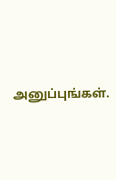அனுப்புங்கள்.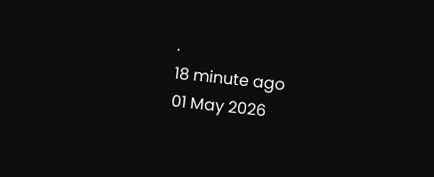.
18 minute ago
01 May 2026